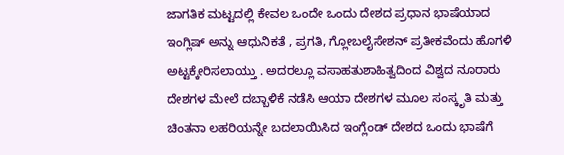ಜಾಗತಿಕ ಮಟ್ಟದಲ್ಲಿ ಕೇವಲ ಒಂದೇ ಒಂದು ದೇಶದ ಪ್ರಧಾನ ಭಾಷೆಯಾದ ಇಂಗ್ಲಿಷ್ ಅನ್ನು ಆಧುನಿಕತೆ , ಪ್ರಗತಿ, ಗ್ಲೋಬಲೈಸೇಶನ್ ಪ್ರತೀಕವೆಂದು ಹೊಗಳಿ ಅಟ್ಟಕ್ಕೇರಿಸಲಾಯ್ತು . ಅದರಲ್ಲೂ ವಸಾಹತುಶಾಹಿತ್ವದಿಂದ ವಿಶ್ವದ ನೂರಾರು ದೇಶಗಳ ಮೇಲೆ ದಬ್ಬಾಳಿಕೆ ನಡೆಸಿ ಆಯಾ ದೇಶಗಳ ಮೂಲ ಸಂಸ್ಕೃತಿ ಮತ್ತು ಚಿಂತನಾ ಲಹರಿಯನ್ನೇ ಬದಲಾಯಿಸಿದ ಇಂಗ್ಲೆಂಡ್ ದೇಶದ ಒಂದು ಭಾಷೆಗೆ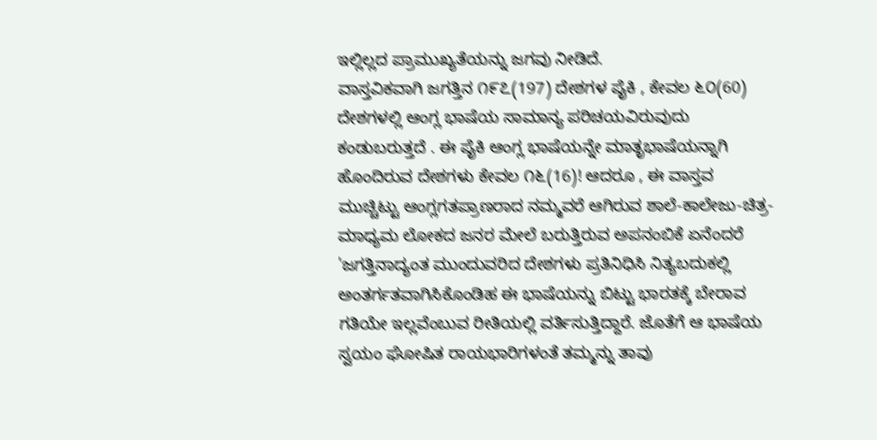ಇಲ್ಲಿಲ್ಲದ ಪ್ರಾಮುಖ್ಯತೆಯನ್ನು ಜಗವು ನೀಡಿದೆ.
ವಾಸ್ತವಿಕವಾಗಿ ಜಗತ್ತಿನ ೧೯೭(197) ದೇಶಗಳ ಪೈಕಿ , ಕೇವಲ ೬೦(60) ದೇಶಗಳಲ್ಲಿ ಆಂಗ್ಲ ಭಾಷೆಯ ಸಾಮಾನ್ಯ ಪರಿಚಯವಿರುವುದು ಕಂಡುಬರುತ್ತದೆ . ಈ ಪೈಕಿ ಆಂಗ್ಲ ಭಾಷೆಯನ್ನೇ ಮಾತೃಭಾಷೆಯನ್ನಾಗಿ ಹೊಂದಿರುವ ದೇಶಗಳು ಕೇವಲ ೧೬(16)! ಆದರೂ , ಈ ವಾಸ್ತವ ಮುಚ್ಚಿಟ್ಟು ಆಂಗ್ಲಗತಪ್ರಾಣರಾದ ನಮ್ಮವರೆ ಆಗಿರುವ ಶಾಲೆ-ಕಾಲೇಜು-ಚಿತ್ರ-ಮಾಧ್ಯಮ ಲೋಕದ ಜನರ ಮೇಲೆ ಬರುತ್ತಿರುವ ಅಪನಂಬಿಕೆ ಏನೆಂದರೆ 'ಜಗತ್ತಿನಾದ್ಯಂತ ಮುಂದುವರಿದ ದೇಶಗಳು ಪ್ರತಿನಿಧಿಸಿ ನಿತ್ಯಬದುಕಲ್ಲಿ ಅಂತರ್ಗತವಾಗಿಸಿಕೊಂಡಿಹ ಈ ಭಾಷೆಯನ್ನು ಬಿಟ್ಟು ಭಾರತಕ್ಕೆ ಬೇರಾವ ಗತಿಯೇ ಇಲ್ಲವೆಂಬುವ ರೀತಿಯಲ್ಲಿ ವರ್ತಿಸುತ್ತಿದ್ದಾರೆ. ಜೊತೆಗೆ ಆ ಭಾಷೆಯ ಸ್ವಯಂ ಘೋಷಿತ ರಾಯಭಾರಿಗಳಂತೆ ತಮ್ಮನ್ನು ತಾವು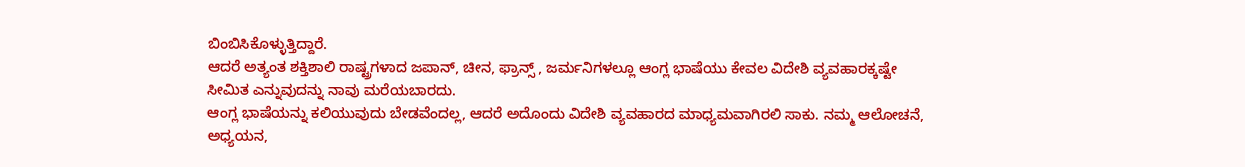ಬಿಂಬಿಸಿಕೊಳ್ಳುತ್ತಿದ್ದಾರೆ.
ಆದರೆ ಅತ್ಯಂತ ಶಕ್ತಿಶಾಲಿ ರಾಷ್ಟ್ರಗಳಾದ ಜಪಾನ್, ಚೀನ, ಫ್ರಾನ್ಸ್ , ಜರ್ಮನಿಗಳಲ್ಲೂ ಆಂಗ್ಲ ಭಾಷೆಯು ಕೇವಲ ವಿದೇಶಿ ವ್ಯವಹಾರಕ್ಕಷ್ಟೇ ಸೀಮಿತ ಎನ್ನುವುದನ್ನು ನಾವು ಮರೆಯಬಾರದು.
ಆಂಗ್ಲ ಭಾಷೆಯನ್ನು ಕಲಿಯುವುದು ಬೇಡವೆಂದಲ್ಲ, ಆದರೆ ಅದೊಂದು ವಿದೇಶಿ ವ್ಯವಹಾರದ ಮಾಧ್ಯಮವಾಗಿರಲಿ ಸಾಕು. ನಮ್ಮ ಆಲೋಚನೆ,
ಅಧ್ಯಯನ,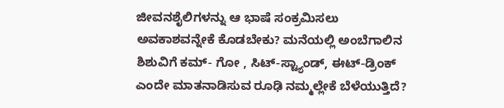ಜೀವನಶೈಲಿಗಳನ್ನು ಆ ಭಾಷೆ ಸಂಕ್ರಮಿಸಲು ಅವಕಾಶವನ್ನೇಕೆ ಕೊಡಬೇಕು? ಮನೆಯಲ್ಲಿ ಅಂಬೆಗಾಲಿನ ಶಿಶುವಿಗೆ ಕಮ್- ಗೋ , ಸಿಟ್-ಸ್ಟ್ಯಾಂಡ್, ಈಟ್-ಡ್ರಿಂಕ್ ಎಂದೇ ಮಾತನಾಡಿಸುವ ರೂಢಿ ನಮ್ಮಲ್ಲೇಕೆ ಬೆಳೆಯುತ್ತಿದೆ?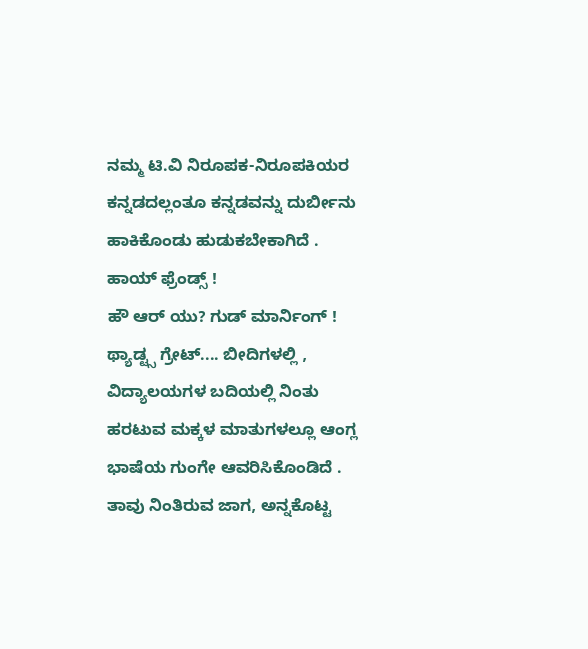ನಮ್ಮ ಟಿ.ವಿ ನಿರೂಪಕ-ನಿರೂಪಕಿಯರ ಕನ್ನಡದಲ್ಲಂತೂ ಕನ್ನಡವನ್ನು ದುರ್ಬೀನು ಹಾಕಿಕೊಂಡು ಹುಡುಕಬೇಕಾಗಿದೆ . ಹಾಯ್ ಫ್ರೆಂಡ್ಸ್ !
ಹೌ ಆರ್ ಯು? ಗುಡ್ ಮಾರ್ನಿಂಗ್ ! ಥ್ಯಾಡ್ಟ್ಸ ಗ್ರೇಟ್.... ಬೀದಿಗಳಲ್ಲಿ , ವಿದ್ಯಾಲಯಗಳ ಬದಿಯಲ್ಲಿ ನಿಂತು ಹರಟುವ ಮಕ್ಕಳ ಮಾತುಗಳಲ್ಲೂ ಆಂಗ್ಲ ಭಾಷೆಯ ಗುಂಗೇ ಆವರಿಸಿಕೊಂಡಿದೆ . ತಾವು ನಿಂತಿರುವ ಜಾಗ, ಅನ್ನಕೊಟ್ಟ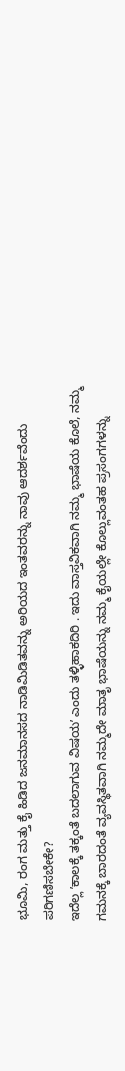ಭೂಮಿ, ರಂಗ ಮತ್ತು ಕೈ ಹಿಡಿದ ಜನಮಾನಸದ ನಾಡಿಮಿಡಿತವನ್ನು ಅರಿಯದ ಇಂತವರನ್ನು ನಾವು ಆದರ್ಶವೆಂದು ಪರಿಗಣಿಸಬೇಕೇ?
ಇದೆಲ್ಲ ʼಕಾಲಕ್ಕೆ ತಕ್ಕಂತೆ ಬದಲಾಗುವ ವಿಷಯʼ ಎಂದು ತಳ್ಳಿಹಾಕದಿರಿ . ಇದು ವಾಸ್ತವಿಕವಾಗಿ ನಮ್ಮ ಭಾಷೆಯ ಕೊಲೆ, ನಮ್ಮ ಗಮನಕ್ಕೆ ಬಾರದಂತೆ ವ್ಯವಸ್ಥಿತವಾಗಿ ನಮ್ಮದೇ ಮಾತೃ ಭಾಷೆಯನ್ನು ನಮ್ಮ ಕೈಯಲ್ಲೇ ಕೊಲ್ಲುವಂತಹ ಪ್ರಸಂಗಗಳನ್ನು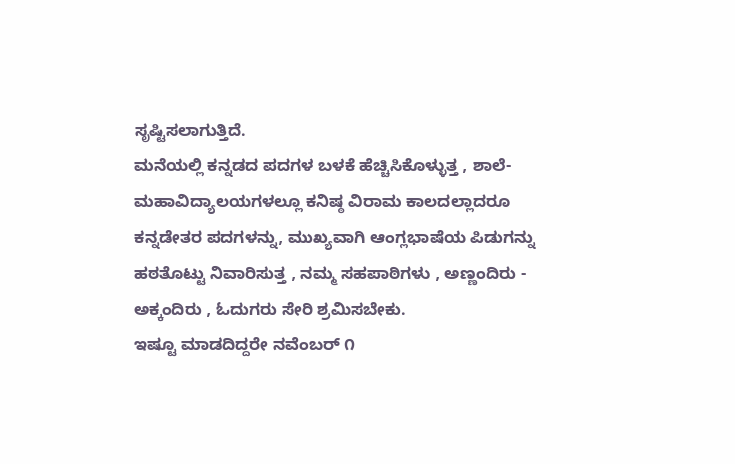ಸೃಷ್ಟಿಸಲಾಗುತ್ತಿದೆ.
ಮನೆಯಲ್ಲಿ ಕನ್ನಡದ ಪದಗಳ ಬಳಕೆ ಹೆಚ್ಚಿಸಿಕೊಳ್ಳುತ್ತ , ಶಾಲೆ- ಮಹಾವಿದ್ಯಾಲಯಗಳಲ್ಲೂ ಕನಿಷ್ಠ ವಿರಾಮ ಕಾಲದಲ್ಲಾದರೂ ಕನ್ನಡೇತರ ಪದಗಳನ್ನು, ಮುಖ್ಯವಾಗಿ ಆಂಗ್ಲಭಾಷೆಯ ಪಿಡುಗನ್ನು ಹಠತೊಟ್ಟು ನಿವಾರಿಸುತ್ತ , ನಮ್ಮ ಸಹಪಾಠಿಗಳು , ಅಣ್ಣಂದಿರು - ಅಕ್ಕಂದಿರು , ಓದುಗರು ಸೇರಿ ಶ್ರಮಿಸಬೇಕು.
ಇಷ್ಟೂ ಮಾಡದಿದ್ದರೇ ನವೆಂಬರ್ ೧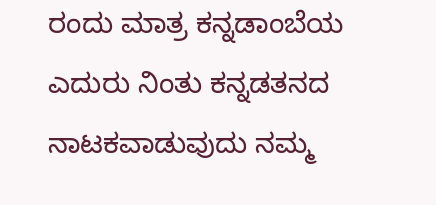ರಂದು ಮಾತ್ರ ಕನ್ನಡಾಂಬೆಯ ಎದುರು ನಿಂತು ಕನ್ನಡತನದ ನಾಟಕವಾಡುವುದು ನಮ್ಮ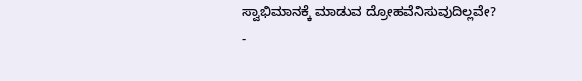ಸ್ವಾಭಿಮಾನಕ್ಕೆ ಮಾಡುವ ದ್ರೋಹವೆನಿಸುವುದಿಲ್ಲವೇ?
-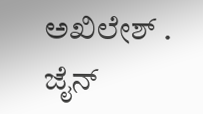ಅಖಿಲೇಶ್ . ಜೈನ್